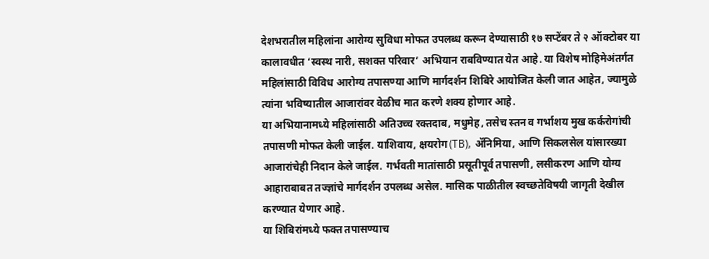देशभरातील महिलांना आरोग्य सुविधा मोफत उपलब्ध करून देण्यासाठी १७ सप्टेंबर ते २ ऑक्टोबर या कालावधीत ‘स्वस्थ नारी, सशक्त परिवार’ अभियान राबविण्यात येत आहे. या विशेष मोहिमेअंतर्गत महिलांसाठी विविध आरोग्य तपासण्या आणि मार्गदर्शन शिबिरे आयोजित केली जात आहेत, ज्यामुळे त्यांना भविष्यातील आजारांवर वेळीच मात करणे शक्य होणार आहे.
या अभियानामध्ये महिलांसाठी अतिउच्च रक्तदाब, मधुमेह, तसेच स्तन व गर्भाशय मुख कर्करोगांची तपासणी मोफत केली जाईल. याशिवाय, क्षयरोग (TB), ॲनिमिया, आणि सिकलसेल यांसारख्या आजारांचेही निदान केले जाईल. गर्भवती मातांसाठी प्रसूतीपूर्व तपासणी, लसीकरण आणि योग्य आहाराबाबत तज्ज्ञांचे मार्गदर्शन उपलब्ध असेल. मासिक पाळीतील स्वच्छतेविषयी जागृती देखील करण्यात येणार आहे.
या शिबिरांमध्ये फक्त तपासण्याच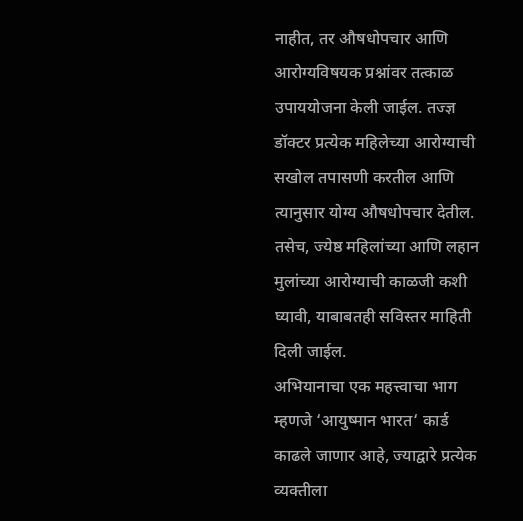नाहीत, तर औषधोपचार आणि आरोग्यविषयक प्रश्नांवर तत्काळ उपाययोजना केली जाईल. तज्ज्ञ डॉक्टर प्रत्येक महिलेच्या आरोग्याची सखोल तपासणी करतील आणि त्यानुसार योग्य औषधोपचार देतील. तसेच, ज्येष्ठ महिलांच्या आणि लहान मुलांच्या आरोग्याची काळजी कशी घ्यावी, याबाबतही सविस्तर माहिती दिली जाईल.
अभियानाचा एक महत्त्वाचा भाग म्हणजे ‘आयुष्मान भारत‘ कार्ड काढले जाणार आहे, ज्याद्वारे प्रत्येक व्यक्तीला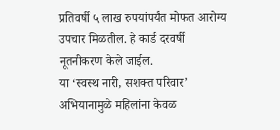प्रतिवर्षी ५ लाख रुपयांपर्यंत मोफत आरोग्य उपचार मिळतील. हे कार्ड दरवर्षी नूतनीकरण केले जाईल.
या ‘स्वस्थ नारी, सशक्त परिवार’ अभियानामुळे महिलांना केवळ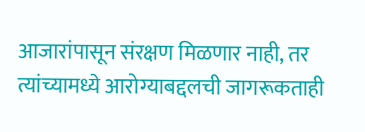आजारांपासून संरक्षण मिळणार नाही, तर त्यांच्यामध्ये आरोग्याबद्दलची जागरूकताही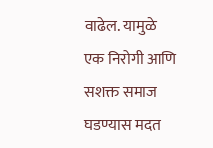वाढेल. यामुळे एक निरोगी आणि सशक्त समाज घडण्यास मदत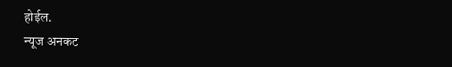होईल.
न्यूज अनकट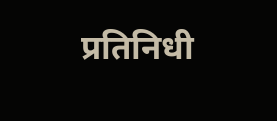प्रतिनिधी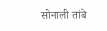सोनाली तांबे